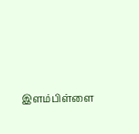இளம்பிள்ளை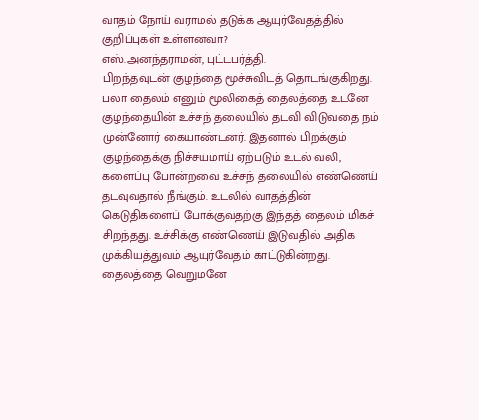வாதம் நோய் வராமல் தடுக்க ஆயுர்வேதத்தில் குறிப்புகள் உள்ளனவா?
எஸ்.அனந்தராமன், புட்டபர்த்தி.
பிறந்தவுடன் குழந்தை மூச்சுவிடத் தொடங்குகிறது. பலா தைலம் எனும் மூலிகைத் தைலத்தை உடனே குழந்தையின் உச்சந் தலையில் தடவி விடுவதை நம் முன்னோர் கையாண்டனர். இதனால் பிறக்கும் குழந்தைக்கு நிச்சயமாய் ஏற்படும் உடல் வலி, களைப்பு போன்றவை உச்சந் தலையில் எண்ணெய் தடவுவதால் நீங்கும். உடலில் வாதத்தின் கெடுதிகளைப் போக்குவதற்கு இந்தத் தைலம் மிகச் சிறந்தது. உச்சிக்கு எண்ணெய் இடுவதில் அதிக முக்கியத்துவம் ஆயுர்வேதம் காட்டுகின்றது. தைலத்தை வெறுமனே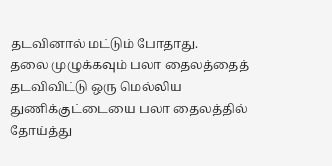தடவினால் மட்டும் போதாது.
தலை முழுக்கவும் பலா தைலத்தைத் தடவிவிட்டு ஒரு மெல்லிய துணிக்குட்டையை பலா தைலத்தில் தோய்த்து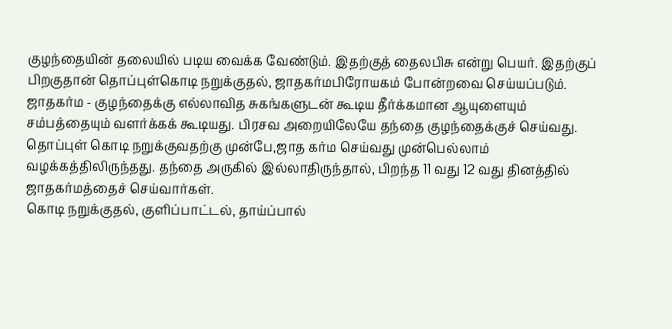குழந்தையின் தலையில் படிய வைக்க வேண்டும். இதற்குத் தைலபிசு என்று பெயர். இதற்குப் பிறகுதான் தொப்புள்கொடி நறுக்குதல், ஜாதகர்மபிரோயகம் போன்றவை செய்யப்படும்.
ஜாதகர்ம - குழந்தைக்கு எல்லாவித சுகங்களுடன் கூடிய தீர்க்கமான ஆயுளையும் சம்பத்தையும் வளர்க்கக் கூடியது. பிரசவ அறையிலேயே தந்தை குழந்தைக்குச் செய்வது. தொப்புள் கொடி நறுக்குவதற்கு முன்பே,ஜாத கர்ம செய்வது முன்பெல்லாம் வழக்கத்திலிருந்தது. தந்தை அருகில் இல்லாதிருந்தால், பிறந்த 11 வது 12 வது தினத்தில் ஜாதகர்மத்தைச் செய்வார்கள்.
கொடி நறுக்குதல், குளிப்பாட்டல், தாய்ப்பால்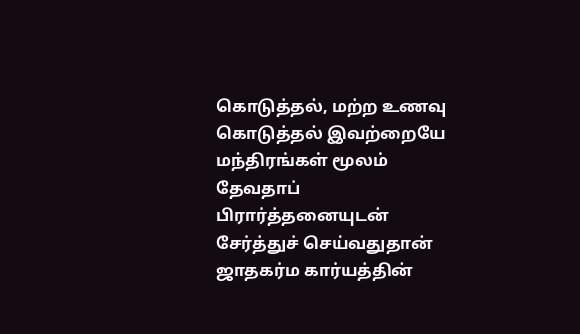கொடுத்தல், மற்ற உணவு கொடுத்தல் இவற்றையே மந்திரங்கள் மூலம் தேவதாப் பிரார்த்தனையுடன் சேர்த்துச் செய்வதுதான் ஜாதகர்ம கார்யத்தின்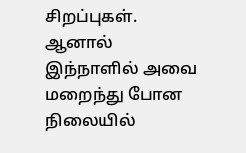சிறப்புகள்.
ஆனால் இந்நாளில் அவை மறைந்து போன நிலையில்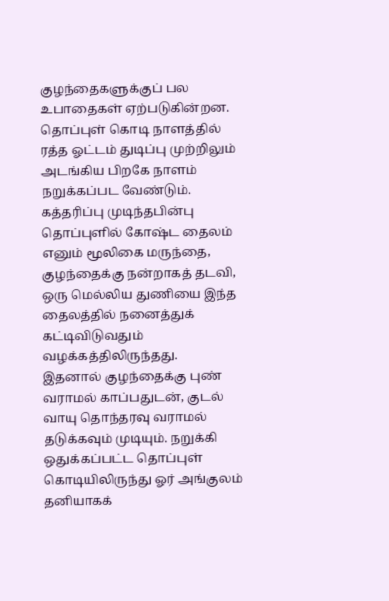குழந்தைகளுக்குப் பல உபாதைகள் ஏற்படுகின்றன.
தொப்புள் கொடி நாளத்தில் ரத்த ஓட்டம் துடிப்பு முற்றிலும் அடங்கிய பிறகே நாளம் நறுக்கப்பட வேண்டும். கத்தரிப்பு முடிந்தபின்பு தொப்புளில் கோஷ்ட தைலம் எனும் மூலிகை மருந்தை, குழந்தைக்கு நன்றாகத் தடவி, ஒரு மெல்லிய துணியை இந்த தைலத்தில் நனைத்துக் கட்டிவிடுவதும் வழக்கத்திலிருந்தது.
இதனால் குழந்தைக்கு புண் வராமல் காப்பதுடன், குடல் வாயு தொந்தரவு வராமல் தடுக்கவும் முடியும். நறுக்கி ஒதுக்கப்பட்ட தொப்புள் கொடியிலிருந்து ஓர் அங்குலம் தனியாகக்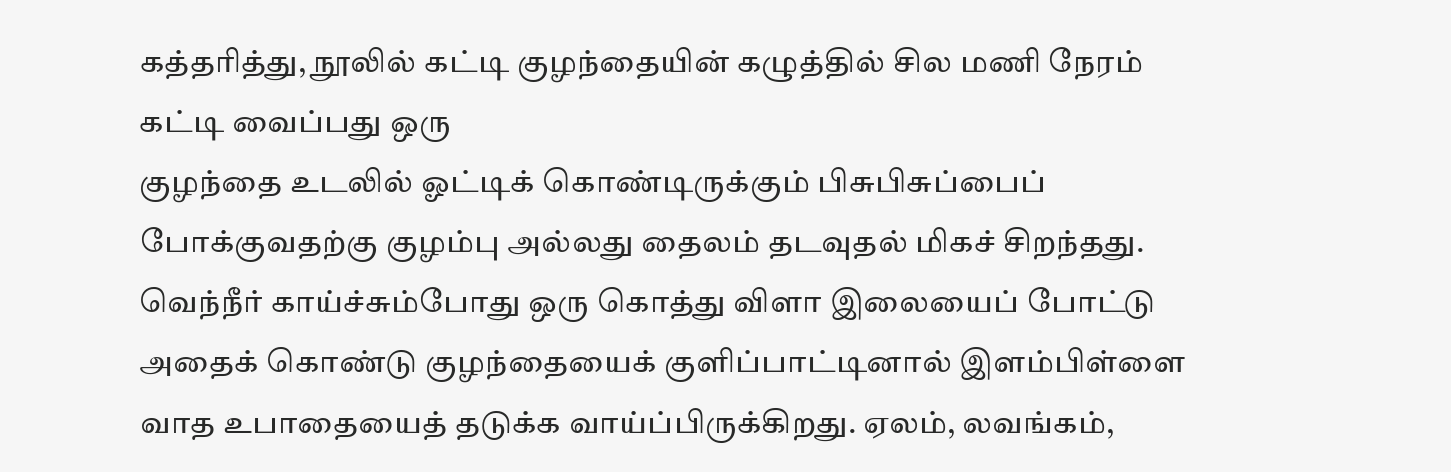கத்தரித்து, நூலில் கட்டி குழந்தையின் கழுத்தில் சில மணி நேரம் கட்டி வைப்பது ஒரு
குழந்தை உடலில் ஓட்டிக் கொண்டிருக்கும் பிசுபிசுப்பைப் போக்குவதற்கு குழம்பு அல்லது தைலம் தடவுதல் மிகச் சிறந்தது. வெந்நீர் காய்ச்சும்போது ஒரு கொத்து விளா இலையைப் போட்டு அதைக் கொண்டு குழந்தையைக் குளிப்பாட்டினால் இளம்பிள்ளை வாத உபாதையைத் தடுக்க வாய்ப்பிருக்கிறது. ஏலம், லவங்கம்,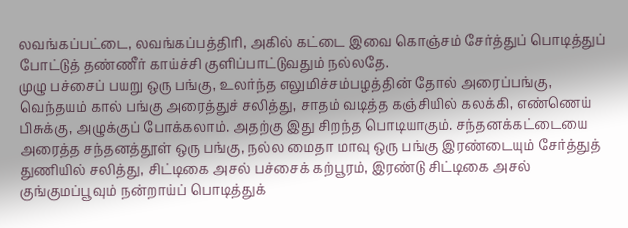லவங்கப்பட்டை, லவங்கப்பத்திரி, அகில் கட்டை இவை கொஞ்சம் சேர்த்துப் பொடித்துப் போட்டுத் தண்ணீர் காய்ச்சி குளிப்பாட்டுவதும் நல்லதே.
முழு பச்சைப் பயறு ஒரு பங்கு, உலர்ந்த எலுமிச்சம்பழத்தின் தோல் அரைப்பங்கு, வெந்தயம் கால் பங்கு அரைத்துச் சலித்து, சாதம் வடித்த கஞ்சியில் கலக்கி, எண்ணெய் பிசுக்கு, அழுக்குப் போக்கலாம். அதற்கு இது சிறந்த பொடியாகும். சந்தனக்கட்டையை அரைத்த சந்தனத்தூள் ஒரு பங்கு, நல்ல மைதா மாவு ஒரு பங்கு இரண்டையும் சேர்த்துத் துணியில் சலித்து, சிட்டிகை அசல் பச்சைக் கற்பூரம், இரண்டு சிட்டிகை அசல் குங்குமப்பூவும் நன்றாய்ப் பொடித்துக்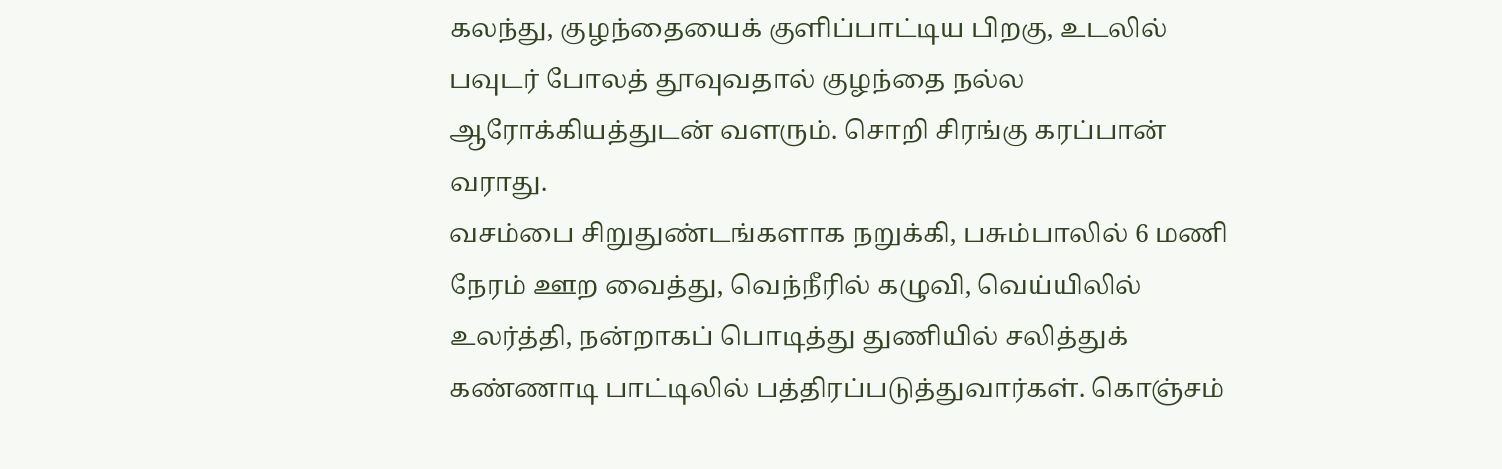கலந்து, குழந்தையைக் குளிப்பாட்டிய பிறகு, உடலில் பவுடர் போலத் தூவுவதால் குழந்தை நல்ல ஆரோக்கியத்துடன் வளரும். சொறி சிரங்கு கரப்பான் வராது.
வசம்பை சிறுதுண்டங்களாக நறுக்கி, பசும்பாலில் 6 மணி நேரம் ஊற வைத்து, வெந்நீரில் கழுவி, வெய்யிலில் உலர்த்தி, நன்றாகப் பொடித்து துணியில் சலித்துக் கண்ணாடி பாட்டிலில் பத்திரப்படுத்துவார்கள். கொஞ்சம்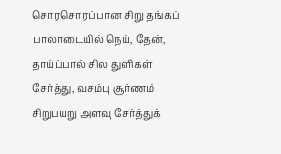சொரசொரப்பான சிறு தங்கப் பாலாடையில் நெய், தேன், தாய்ப்பால் சில துளிகள் சேர்த்து, வசம்பு சூர்ணம் சிறுபயறு அளவு சேர்த்துக்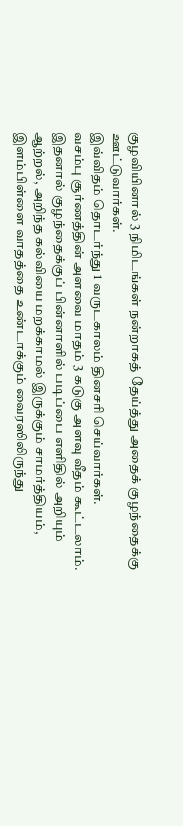குழவியினால் 3 நிமிடங்கள் நன்றாகத் தேய்த்து அதைக் குழந்தைக்கு ஊட்டுவார்கள்.
இவ்விதம் தொடர்ந்து 1 வருடகாலம் தினசரி செய்வார்கள்.
வசம்பு சூர்ணத்தின் அளவை மாதம் 3 கடுகு அளவு வீதம் கூட்டலாம். இதனால் குழந்தைக்குப் பின்னாளில் படிப்பை எளிதில் அறியும் ஆற்றல், அறிந்த கல்வியை மறக்காமல் இருக்கும் சாமர்த்தியம், இளம்பிள்ளை வாதத்தை உண்டாக்கும் வைரஸிலிருந்து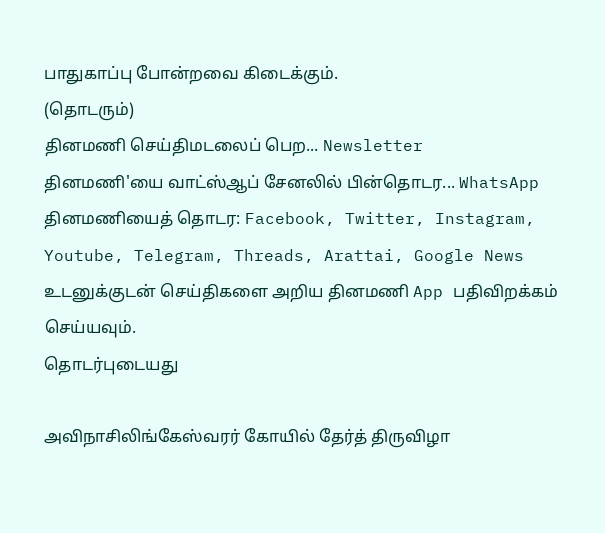பாதுகாப்பு போன்றவை கிடைக்கும்.
(தொடரும்)
தினமணி செய்திமடலைப் பெற... Newsletter
தினமணி'யை வாட்ஸ்ஆப் சேனலில் பின்தொடர... WhatsApp
தினமணியைத் தொடர: Facebook, Twitter, Instagram, Youtube, Telegram, Threads, Arattai, Google News
உடனுக்குடன் செய்திகளை அறிய தினமணி App பதிவிறக்கம் செய்யவும்.
தொடர்புடையது

அவிநாசிலிங்கேஸ்வரர் கோயில் தேர்த் திருவிழா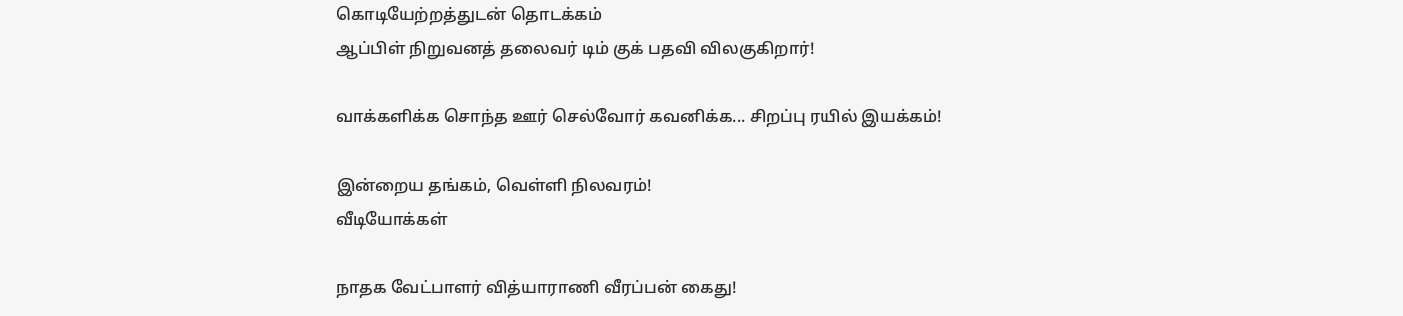கொடியேற்றத்துடன் தொடக்கம்
ஆப்பிள் நிறுவனத் தலைவர் டிம் குக் பதவி விலகுகிறார்!

வாக்களிக்க சொந்த ஊர் செல்வோர் கவனிக்க... சிறப்பு ரயில் இயக்கம்!

இன்றைய தங்கம், வெள்ளி நிலவரம்!
வீடியோக்கள்

நாதக வேட்பாளர் வித்யாராணி வீரப்பன் கைது!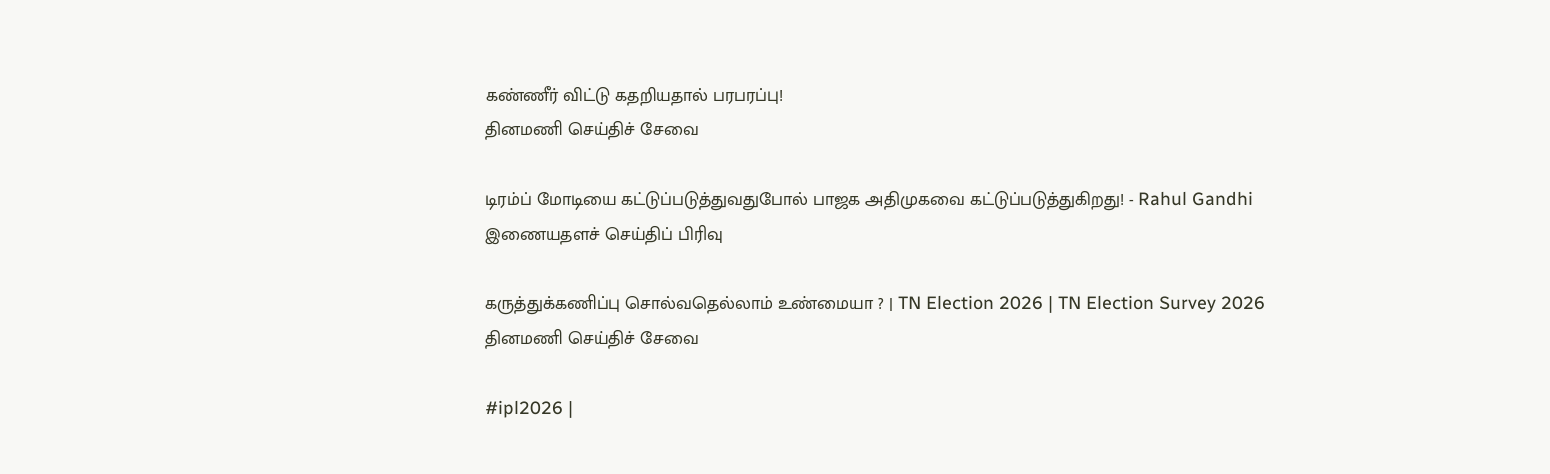கண்ணீர் விட்டு கதறியதால் பரபரப்பு!
தினமணி செய்திச் சேவை

டிரம்ப் மோடியை கட்டுப்படுத்துவதுபோல் பாஜக அதிமுகவை கட்டுப்படுத்துகிறது! - Rahul Gandhi
இணையதளச் செய்திப் பிரிவு

கருத்துக்கணிப்பு சொல்வதெல்லாம் உண்மையா ? | TN Election 2026 | TN Election Survey 2026
தினமணி செய்திச் சேவை

#ipl2026 |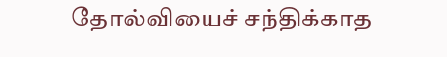தோல்வியைச் சந்திக்காத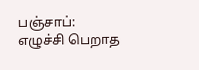பஞ்சாப்: எழுச்சி பெறாத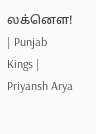லக்னௌ! | Punjab Kings | Priyansh Arya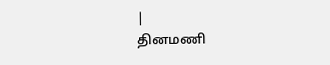|
தினமணி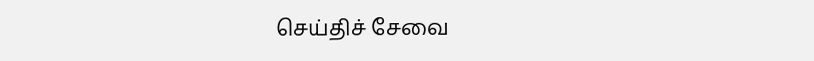செய்திச் சேவை